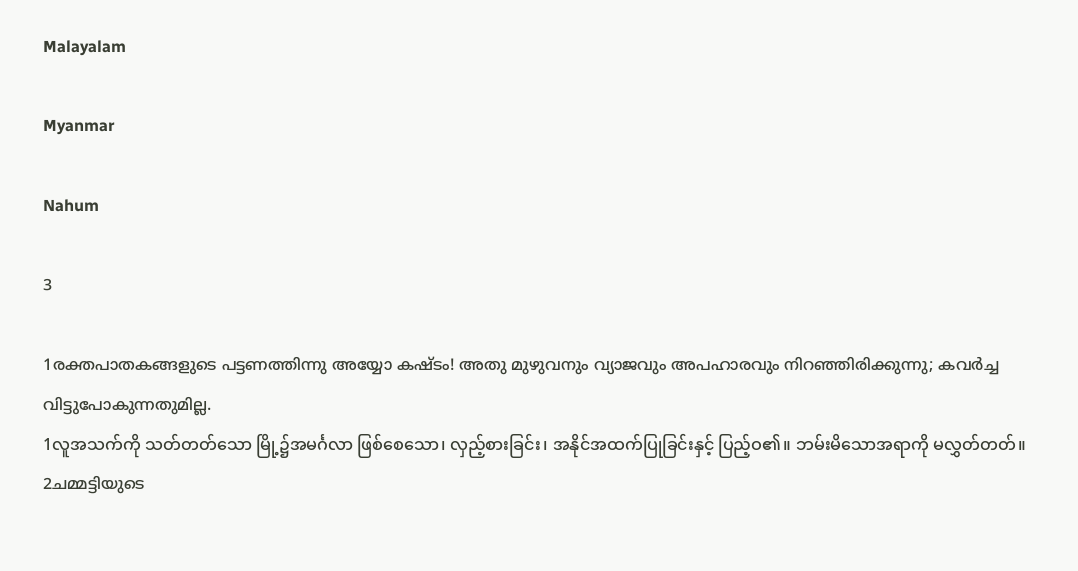Malayalam

Myanmar

Nahum

3

1രക്തപാതകങ്ങളുടെ പട്ടണത്തിന്നു അയ്യോ കഷ്ടം! അതു മുഴുവനും വ്യാജവും അപഹാരവും നിറഞ്ഞിരിക്കുന്നു; കവര്‍ച്ച വിട്ടുപോകുന്നതുമില്ല.
1လူအသက်ကို သတ်တတ်သော မြို့၌အမင်္ဂလာ ဖြစ်စေသော၊ လှည့်စားခြင်း၊ အနိုင်အထက်ပြုခြင်းနှင့် ပြည့်ဝ၏။ ဘမ်းမိသောအရာကို မလွှတ်တတ်။
2ചമ്മട്ടിയുടെ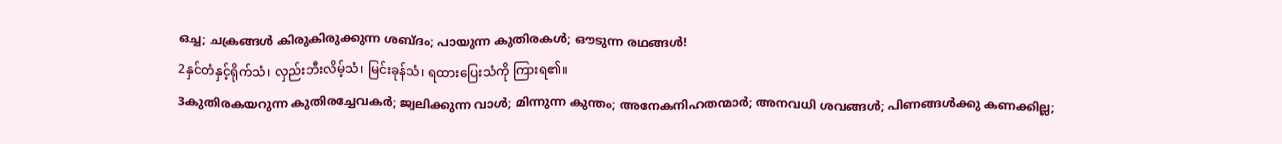ഒച്ച; ചക്രങ്ങള്‍ കിരുകിരുക്കുന്ന ശബ്ദം; പായുന്ന കുതിരകള്‍; ഔടുന്ന രഥങ്ങള്‍!
2နှင်တံနှင့်ရိုက်သံ၊ လှည်းဘီးလိမ့်သံ၊ မြင်းခုန်သံ၊ ရထားပြေးသံကို ကြားရ၏။
3കുതിരകയറുന്ന കുതിരച്ചേവകര്‍; ജ്വലിക്കുന്ന വാള്‍; മിന്നുന്ന കുന്തം; അനേകനിഹതന്മാര്‍; അനവധി ശവങ്ങള്‍; പിണങ്ങള്‍ക്കു കണക്കില്ല;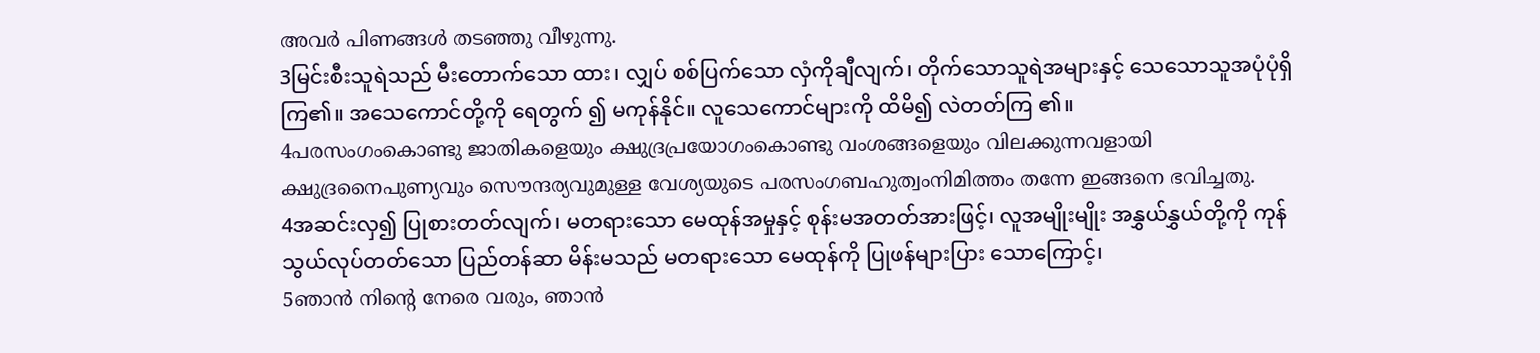അവര്‍ പിണങ്ങള്‍ തടഞ്ഞു വീഴുന്നു.
3မြင်းစီးသူရဲသည် မီးတောက်သော ထား၊ လျှပ် စစ်ပြက်သော လှံကိုချီလျက်၊ တိုက်သောသူရဲအများနှင့် သေသောသူအပုံပုံရှိကြ၏။ အသေကောင်တို့ကို ရေတွက် ၍ မကုန်နိုင်။ လူသေကောင်များကို ထိမိ၍ လဲတတ်ကြ ၏။
4പരസംഗംകൊണ്ടു ജാതികളെയും ക്ഷുദ്രപ്രയോഗംകൊണ്ടു വംശങ്ങളെയും വിലക്കുന്നവളായി ക്ഷുദ്രനൈപുണ്യവും സൌന്ദര്യവുമുള്ള വേശ്യയുടെ പരസംഗബഹുത്വംനിമിത്തം തന്നേ ഇങ്ങനെ ഭവിച്ചതു.
4အဆင်းလှ၍ ပြုစားတတ်လျက်၊ မတရားသော မေထုန်အမှုနှင့် စုန်းမအတတ်အားဖြင့်၊ လူအမျိုးမျိုး အနွှယ်နွှယ်တို့ကို ကုန်သွယ်လုပ်တတ်သော ပြည်တန်ဆာ မိန်းမသည် မတရားသော မေထုန်ကို ပြုဖန်များပြား သောကြောင့်၊
5ഞാന്‍ നിന്റെ നേരെ വരും, ഞാന്‍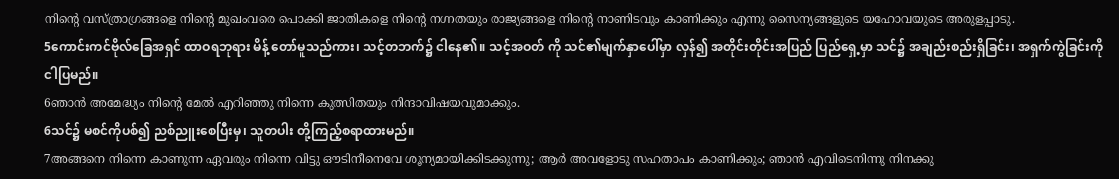നിന്റെ വസ്ത്രാഗ്രങ്ങളെ നിന്റെ മുഖംവരെ പൊക്കി ജാതികളെ നിന്റെ നഗ്നതയും രാജ്യങ്ങളെ നിന്റെ നാണിടവും കാണിക്കും എന്നു സൈന്യങ്ങളുടെ യഹോവയുടെ അരുളപ്പാടു.
5ကောင်းကင်ဗိုလ်ခြေအရှင် ထာဝရဘုရား မိန့် တော်မူသည်ကား၊ သင့်တဘက်၌ ငါနေ၏။ သင့်အဝတ် ကို သင်၏မျက်နှာပေါ်မှာ လှန်၍ အတိုင်းတိုင်းအပြည် ပြည်ရှေ့မှာ သင်၌ အချည်းစည်းရှိခြင်း၊ အရှက်ကွဲခြင်းကို ငါပြမည်။
6ഞാന്‍ അമേദ്ധ്യം നിന്റെ മേല്‍ എറിഞ്ഞു നിന്നെ കുത്സിതയും നിന്ദാവിഷയവുമാക്കും.
6သင်၌ မစင်ကိုပစ်၍ ညစ်ညူးစေပြီးမှ၊ သူတပါး တို့ကြည့်စရာထားမည်။
7അങ്ങനെ നിന്നെ കാണുന്ന ഏവരും നിന്നെ വിട്ടു ഔടിനീനെവേ ശൂന്യമായിക്കിടക്കുന്നു; ആര്‍ അവളോടു സഹതാപം കാണിക്കും; ഞാന്‍ എവിടെനിന്നു നിനക്കു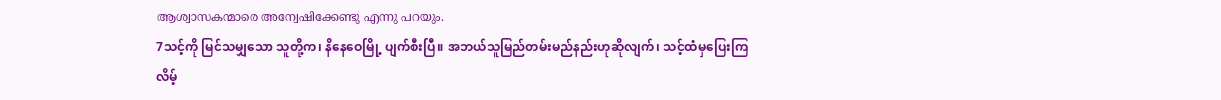ആശ്വാസകന്മാരെ അന്വേഷിക്കേണ്ടു എന്നു പറയും.
7သင့်ကို မြင်သမျှသော သူတို့က၊ နိနေဝေမြို့ ပျက်စီးပြီ။ အဘယ်သူမြည်တမ်းမည်နည်းဟုဆိုလျက်၊ သင့်ထံမှပြေးကြလိမ့်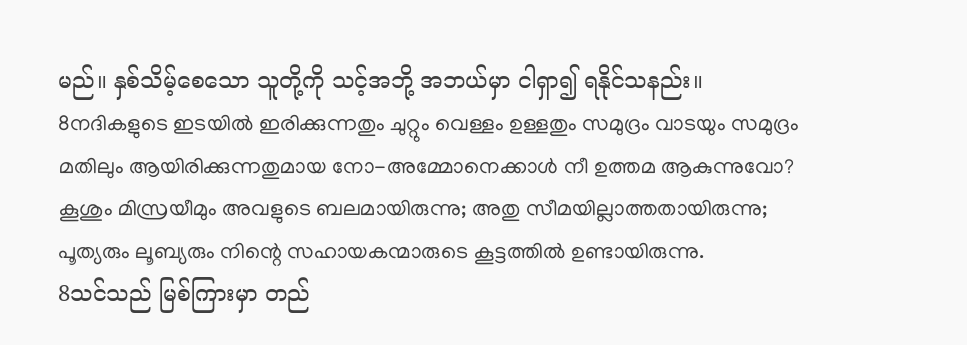မည်။ နှစ်သိမ့်စေသော သူတို့ကို သင့်အဘို့ အဘယ်မှာ ငါရှာ၍ ရနိုင်သနည်း။
8നദികളുടെ ഇടയില്‍ ഇരിക്കുന്നതും ചുറ്റും വെള്ളം ഉള്ളതും സമുദ്രം വാടയും സമുദ്രം മതിലും ആയിരിക്കുന്നതുമായ നോ-അമ്മോനെക്കാള്‍ നീ ഉത്തമ ആകുന്നുവോ? കൂശും മിസ്രയീമും അവളുടെ ബലമായിരുന്നു; അതു സീമയില്ലാത്തതായിരുന്നു; പൂത്യരും ലൂബ്യരും നിന്റെ സഹായകന്മാരുടെ കൂട്ടത്തില്‍ ഉണ്ടായിരുന്നു.
8သင်သည် မြစ်ကြားမှာ တည်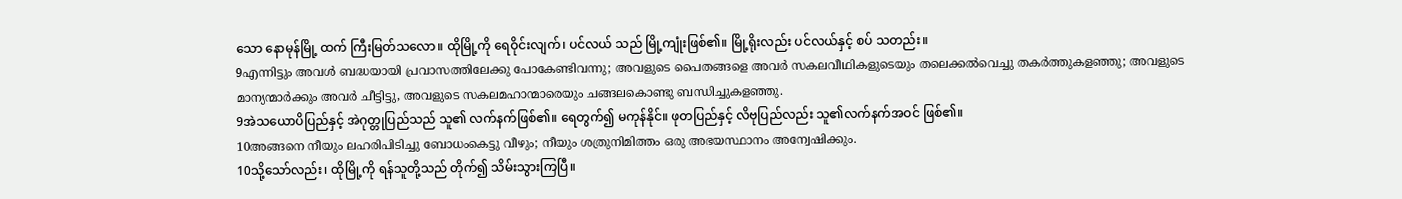သော နောမုန်မြို့ ထက် ကြီးမြတ်သလော။ ထိုမြို့ကို ရေဝိုင်းလျက်၊ ပင်လယ် သည် မြို့ကျုံးဖြစ်၏။ မြို့ရိုးလည်း ပင်လယ်နှင့် စပ် သတည်း။
9എന്നിട്ടും അവള്‍ ബദ്ധയായി പ്രവാസത്തിലേക്കു പോകേണ്ടിവന്നു; അവളുടെ പൈതങ്ങളെ അവര്‍ സകലവീഥികളുടെയും തലെക്കല്‍വെച്ചു തകര്‍ത്തുകളഞ്ഞു; അവളുടെ മാന്യന്മാര്‍ക്കും അവര്‍ ചീട്ടിട്ടു, അവളുടെ സകലമഹാന്മാരെയും ചങ്ങലകൊണ്ടു ബന്ധിച്ചുകളഞ്ഞു.
9အဲသယောပိပြည်နှင့် အဲဂုတ္တုပြည်သည် သူ၏ လက်နက်ဖြစ်၏။ ရေတွက်၍ မကုန်နိုင်။ ဖုတပြည်နှင့် လိဗုပြည်လည်း သူ၏လက်နက်အဝင် ဖြစ်၏။
10അങ്ങനെ നീയും ലഹരിപിടിച്ചു ബോധംകെട്ടു വീഴും; നീയും ശത്രുനിമിത്തം ഒരു അഭയസ്ഥാനം അന്വേഷിക്കും.
10သို့သော်လည်း၊ ထိုမြို့ကို ရန်သူတို့သည် တိုက်၍ သိမ်းသွားကြပြီ။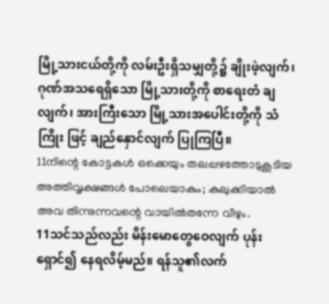မြို့သားငယ်တို့ကို လမ်းဦးရှိသမျှတို့၌ ချိုးဖဲ့လျက်၊ ဂုဏ်အသရေရှိသော မြို့သားတို့ကို စာရေးတံ ချလျက်၊ အားကြီးသော မြို့သားအပေါင်းတို့ကို သံကြိုး ဖြင့် ချည်နှောင်လျက် ပြုကြပြီ။
11നിന്റെ കോട്ടകള്‍ ഒക്കെയും തലപ്പഴത്തോടുകൂടിയ അത്തിവൃക്ഷങ്ങള്‍ പോലെയാകും; കുലുക്കിയാല്‍ അവ തിന്നുന്നവന്റെ വായില്‍തന്നേ വീഴും.
11သင်သည်လည်း မိန်းမောတွေဝေလျက် ပုန်း ရှောင်၍ နေရလိမ့်မည်။ ရန်သူ၏လက်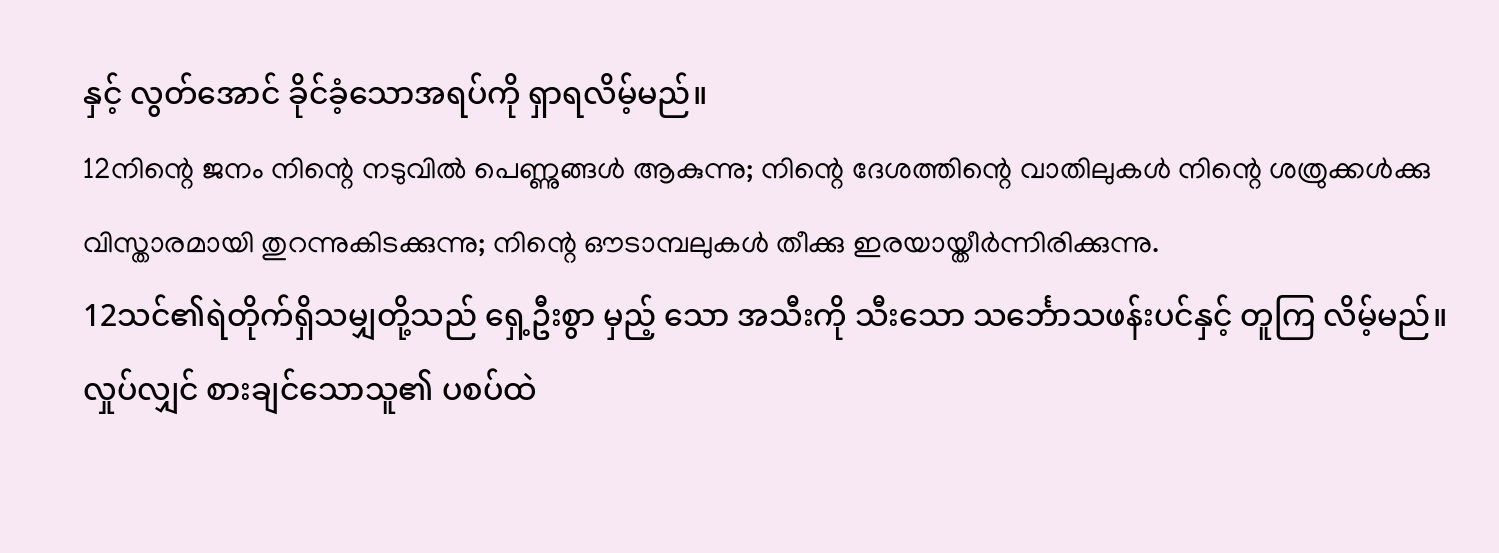နှင့် လွတ်အောင် ခိုင်ခံ့သောအရပ်ကို ရှာရလိမ့်မည်။
12നിന്റെ ജനം നിന്റെ നടുവില്‍ പെണ്ണുങ്ങള്‍ ആകുന്നു; നിന്റെ ദേശത്തിന്റെ വാതിലുകള്‍ നിന്റെ ശത്രുക്കള്‍ക്കു വിസ്താരമായി തുറന്നുകിടക്കുന്നു; നിന്റെ ഔടാമ്പലുകള്‍ തീക്കു ഇരയായ്തീര്‍ന്നിരിക്കുന്നു.
12သင်၏ရဲတိုက်ရှိသမျှတို့သည် ရှေ့ဦးစွာ မှည့် သော အသီးကို သီးသော သင်္ဘောသဖန်းပင်နှင့် တူကြ လိမ့်မည်။ လှုပ်လျှင် စားချင်သောသူ၏ ပစပ်ထဲ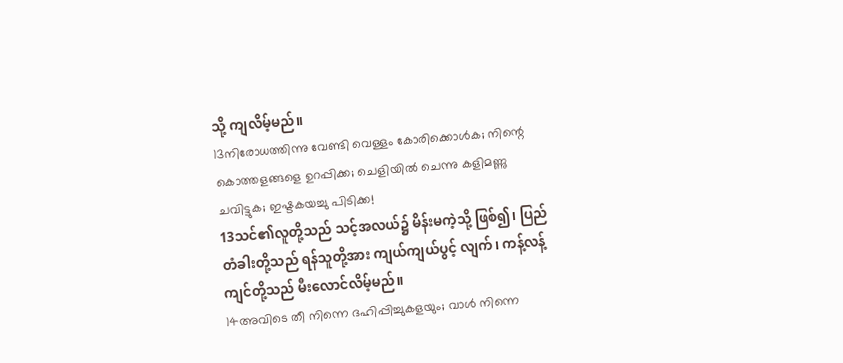သို့ ကျလိမ့်မည်။
13നിരോധത്തിന്നു വേണ്ടി വെള്ളം കോരിക്കൊള്‍ക; നിന്റെ കൊത്തളങ്ങളെ ഉറപ്പിക്ക; ചെളിയില്‍ ചെന്നു കളിമണ്ണു ചവിട്ടുക; ഇഷ്ടകയച്ചു പിടിക്ക!
13သင်၏လူတို့သည် သင့်အလယ်၌ မိန်းမကဲ့သို့ ဖြစ်၍၊ ပြည်တံခါးတို့သည် ရန်သူတို့အား ကျယ်ကျယ်ပွင့် လျက်၊ ကန့်လန့်ကျင်တို့သည် မီးလောင်လိမ့်မည်။
14അവിടെ തീ നിന്നെ ദഹിപ്പിച്ചുകളയും; വാള്‍ നിന്നെ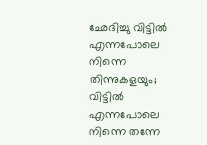ഛേദിച്ചു വിട്ടില്‍ എന്നപോലെ നിന്നെ തിന്നുകളയും; വിട്ടില്‍ എന്നപോലെ നിന്നെ തന്നേ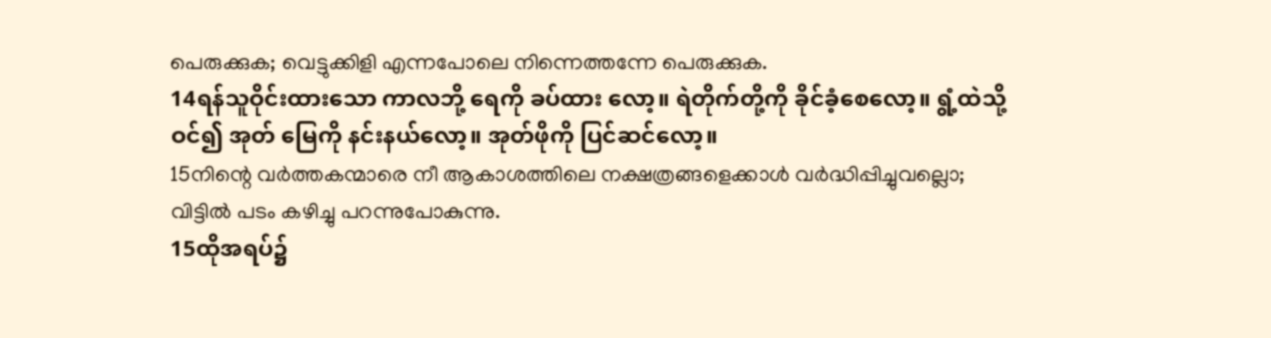പെരുക്കുക; വെട്ടുക്കിളി എന്നപോലെ നിന്നെത്തന്നേ പെരുക്കുക.
14ရန်သူဝိုင်းထားသော ကာလဘို့ ရေကို ခပ်ထား လော့။ ရဲတိုက်တို့ကို ခိုင်ခံ့စေလော့။ ရွံ့ထဲသို့ ဝင်၍ အုတ် မြေကို နင်းနယ်လော့။ အုတ်ဖိုကို ပြင်ဆင်လော့။
15നിന്റെ വര്‍ത്തകന്മാരെ നീ ആകാശത്തിലെ നക്ഷത്രങ്ങളെക്കാള്‍ വര്‍ദ്ധിപ്പിച്ചുവല്ലൊ; വിട്ടില്‍ പടം കഴിച്ചു പറന്നുപോകുന്നു.
15ထိုအရပ်၌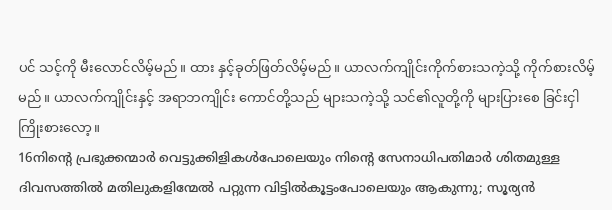ပင် သင့်ကို မီးလောင်လိမ့်မည်။ ထား နှင့်ခုတ်ဖြတ်လိမ့်မည်။ ယာလက်ကျိုင်းကိုက်စားသကဲ့သို့ ကိုက်စားလိမ့်မည်။ ယာလက်ကျိုင်းနှင့် အရာဘကျိုင်း ကောင်တို့သည် များသကဲ့သို့ သင်၏လူတို့ကို များပြားစေ ခြင်းငှါ ကြိုးစားလော့။
16നിന്റെ പ്രഭുക്കന്മാര്‍ വെട്ടുക്കിളികള്‍പോലെയും നിന്റെ സേനാധിപതിമാര്‍ ശിതമുള്ള ദിവസത്തില്‍ മതിലുകളിന്മേല്‍ പറ്റുന്ന വിട്ടില്‍കൂട്ടംപോലെയും ആകുന്നു; സൂര്യന്‍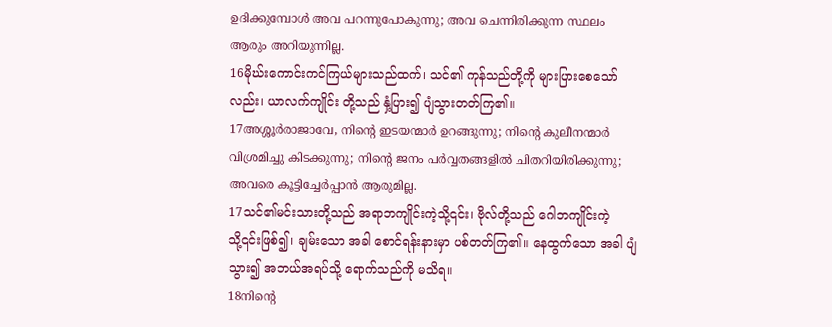ഉദിക്കുമ്പോള്‍ അവ പറന്നുപോകുന്നു; അവ ചെന്നിരിക്കുന്ന സ്ഥലം ആരും അറിയുന്നില്ല.
16မိုဃ်းကောင်းကင်ကြယ်များသည်ထက်၊ သင်၏ ကုန်သည်တို့ကို များပြားစေသော်လည်း၊ ယာလက်ကျိုင်း တို့သည် နှံ့ပြား၍ ပျံသွားတတ်ကြ၏။
17അശ്ശൂര്‍രാജാവേ, നിന്റെ ഇടയന്മാര്‍ ഉറങ്ങുന്നു; നിന്റെ കുലീനന്മാര്‍ വിശ്രമിച്ചു കിടക്കുന്നു; നിന്റെ ജനം പര്‍വ്വതങ്ങളില്‍ ചിതറിയിരിക്കുന്നു; അവരെ കൂട്ടിച്ചേര്‍പ്പാന്‍ ആരുമില്ല.
17သင်၏မင်းသားတို့သည် အရာဘကျိုင်းကဲ့သို့၎င်း၊ ဗိုလ်တို့သည် ဂေါဘကျိုင်းကဲ့သို့၎င်းဖြစ်၍၊ ချမ်းသော အခါ စောင်ရန်းနားမှာ ပစ်တတ်ကြ၏။ နေထွက်သော အခါ ပျံသွား၍ အဘယ်အရပ်သို့ ရောက်သည်ကို မသိရ။
18നിന്റെ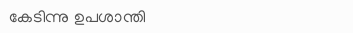കേടിന്നു ഉപശാന്തി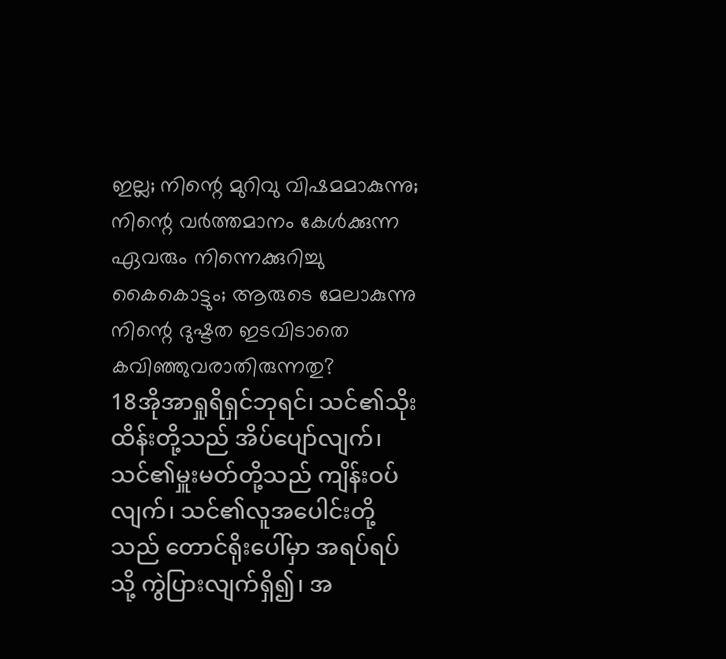ഇല്ല; നിന്റെ മുറിവു വിഷമമാകുന്നു; നിന്റെ വര്‍ത്തമാനം കേള്‍ക്കുന്ന ഏവരും നിന്നെക്കുറിച്ചു കൈകൊട്ടും; ആരുടെ മേലാകുന്നു നിന്റെ ദുഷ്ടത ഇടവിടാതെ കവിഞ്ഞുവരാതിരുന്നതു?
18အိုအာရှုရိရှင်ဘုရင်၊ သင်၏သိုးထိန်းတို့သည် အိပ်ပျော်လျက်၊ သင်၏မှူးမတ်တို့သည် ကျိန်းဝပ်လျက်၊ သင်၏လူအပေါင်းတို့သည် တောင်ရိုးပေါ်မှာ အရပ်ရပ် သို့ ကွဲပြားလျက်ရှိ၍၊ အ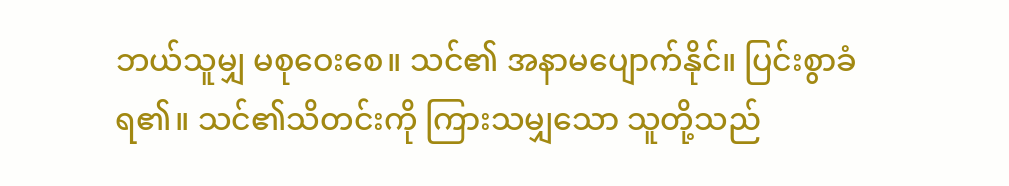ဘယ်သူမျှ မစုဝေးစေ။ သင်၏ အနာမပျောက်နိုင်။ ပြင်းစွာခံရ၏။ သင်၏သိတင်းကို ကြားသမျှသော သူတို့သည်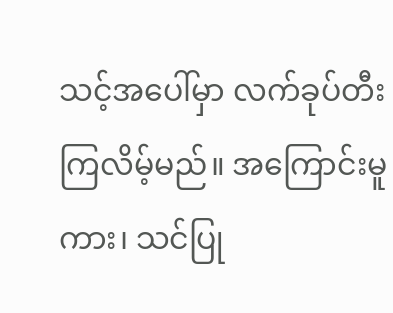သင့်အပေါ်မှာ လက်ခုပ်တီး ကြလိမ့်မည်။ အကြောင်းမူကား၊ သင်ပြု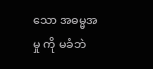သော အဓမ္မအမှု ကို မခံဘဲ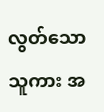လွတ်သော သူကား အ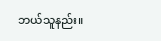ဘယ်သူနည်း။